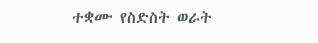ተቋሙ የስድስት ወራት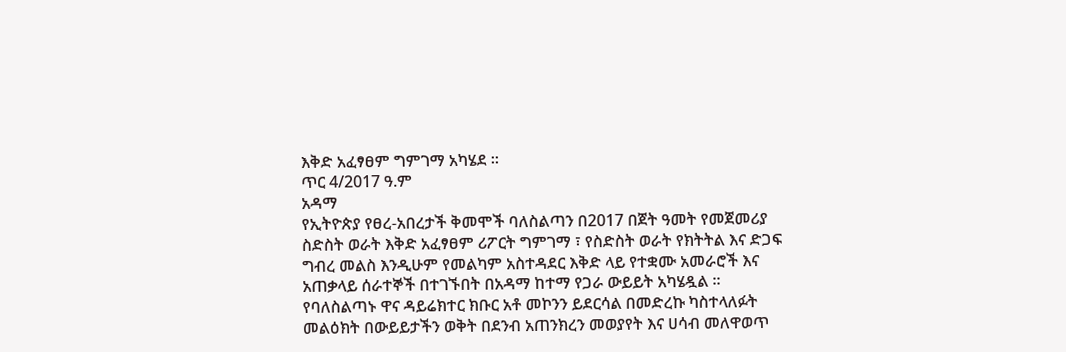እቅድ አፈፃፀም ግምገማ አካሄደ ።
ጥር 4/2017 ዓ.ም
አዳማ
የኢትዮጵያ የፀረ-አበረታች ቅመሞች ባለስልጣን በ2017 በጀት ዓመት የመጀመሪያ ስድስት ወራት እቅድ አፈፃፀም ሪፖርት ግምገማ ፣ የስድስት ወራት የክትትል እና ድጋፍ ግብረ መልስ እንዲሁም የመልካም አስተዳደር እቅድ ላይ የተቋሙ አመራሮች እና አጠቃላይ ሰራተኞች በተገኙበት በአዳማ ከተማ የጋራ ውይይት አካሄዷል ፡፡
የባለስልጣኑ ዋና ዳይሬክተር ክቡር አቶ መኮንን ይደርሳል በመድረኩ ካስተላለፉት መልዕክት በውይይታችን ወቅት በደንብ አጠንክረን መወያየት እና ሀሳብ መለዋወጥ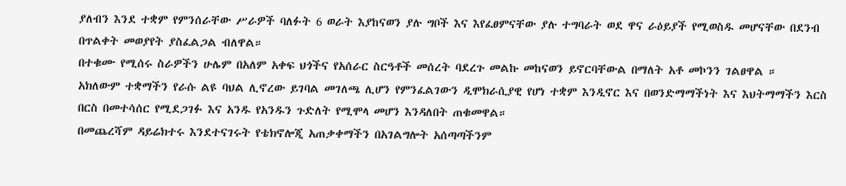ያለብን እንደ ተቋም የምንሰራቸው ሥራዎች ባለፉት 6 ወራት እያከናወን ያሉ ግቦች እና እየፈፀምናቸው ያሉ ተግባራት ወደ ዋና ራዕይያች የሚወስዱ መሆናቸው በደንብ በጥልቀት መወያየት ያስፈልጋል ብለዋል።
በተቁሙ የሚሰሩ ስራዎችን ሁሌም በአለም አቀፍ ህጎችና የአሰራር ስርዓቶች መሰረት ባደረጉ መልኩ መከናወን ይኖርባቸውል በማለት አቶ መኮንን ገልፀዋል ።
አክለውም ተቋማችን የራሱ ልዩ ባህል ሊኖረው ይገባል መገለጫ ሊሆን የምንፈልገውን ዲሞክራሲያዊ የሆነ ተቋም እንዲኖር እና በወንድማማችነት እና እህትማማችን እርስ በርስ በመተሳሰር የሚደጋገፉ እና አንዱ የአንዱን ጉድለት የሚሞላ መሆን እንዳለበት ጠቁመዋል።
በመጨረሻም ዳይሬክተሩ እንደተናገሩት የቴክኖሎጂ አጠቃቀማችን በአገልግሎት አሰጣጣችንም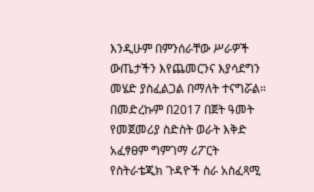እንዲሁም በምንሰራቸው ሥራዎች ውጤታችን እየጨመርንና እያሳደግን መሄድ ያስፈልጋል በማለት ተናግሯል።
በመድረኩም በ2017 በጀት ዓመት የመጀመሪያ ስድስት ወራት እቅድ አፈፃፀም ግምገማ ሪፖርት የስትራቴጂክ ጉዳዮች ስራ አስፈጻሚ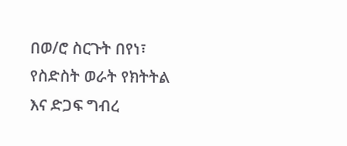በወ/ሮ ስርጉት በየነ፣ የስድስት ወራት የክትትል እና ድጋፍ ግብረ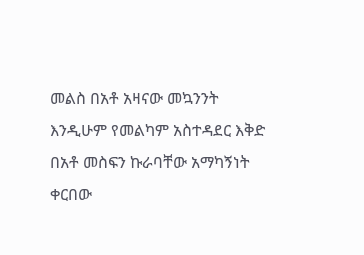መልስ በአቶ አዛናው መኳንንት እንዲሁም የመልካም አስተዳደር እቅድ በአቶ መስፍን ኩራባቸው አማካኝነት ቀርበው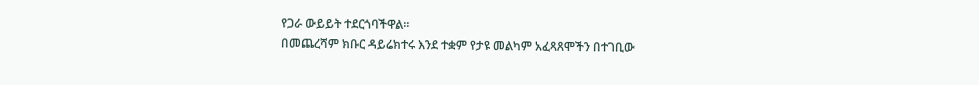የጋራ ውይይት ተደርጎባችዋል፡፡
በመጨረሻም ክቡር ዳይሬክተሩ እንደ ተቋም የታዩ መልካም አፈጻጸሞችን በተገቢው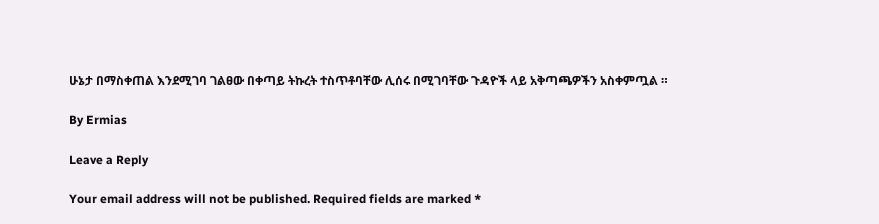ሁኔታ በማስቀጠል እንደሚገባ ገልፀው በቀጣይ ትኩረት ተስጥቶባቸው ሊሰሩ በሚገባቸው ጉዳዮች ላይ አቅጣጫዎችን አስቀምጧል ።

By Ermias

Leave a Reply

Your email address will not be published. Required fields are marked *